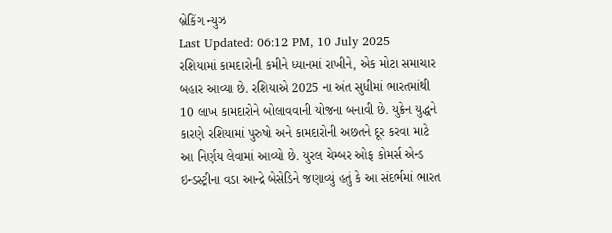બ્રેકિંગ ન્યુઝ
Last Updated: 06:12 PM, 10 July 2025
રશિયામાં કામદારોની કમીને ધ્યાનમાં રાખીને, એક મોટા સમાચાર બહાર આવ્યા છે. રશિયાએ 2025 ના અંત સુધીમાં ભારતમાંથી 10 લાખ કામદારોને બોલાવવાની યોજના બનાવી છે. યુક્રેન યુદ્ધને કારણે રશિયામાં પુરુષો અને કામદારોની અછતને દૂર કરવા માટે આ નિર્ણય લેવામાં આવ્યો છે. યુરલ ચેમ્બર ઓફ કોમર્સ એન્ડ ઇન્ડસ્ટ્રીના વડા આન્દ્રે બેસેડિને જણાવ્યું હતું કે આ સંદર્ભમાં ભારત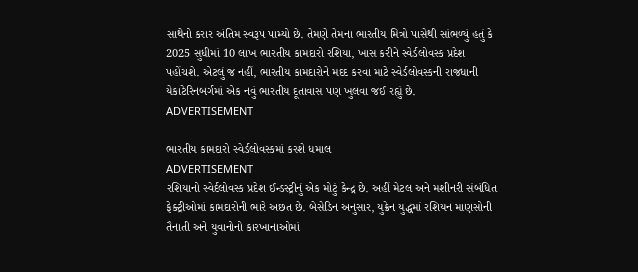સાથેનો કરાર અંતિમ સ્વરૂપ પામ્યો છે. તેમણે તેમના ભારતીય મિત્રો પાસેથી સાંભળ્યું હતું કે 2025 સુધીમાં 10 લાખ ભારતીય કામદારો રશિયા, ખાસ કરીને સ્વેર્ડલોવસ્ક પ્રદેશ પહોંચશે. એટલું જ નહીં, ભારતીય કામદારોને મદદ કરવા માટે સ્વેર્ડલોવસ્કની રાજધાની યેકાટેરિનબર્ગમાં એક નવું ભારતીય દૂતાવાસ પણ ખુલવા જઈ રહ્યું છે.
ADVERTISEMENT

ભારતીય કામદારો સ્વેર્ડલોવસ્કમાં કરશે ધમાલ
ADVERTISEMENT
રશિયાનો સ્વેર્દલોવસ્ક પ્રદેશ ઈન્ડસ્ટ્રીનું એક મોટું કેન્દ્ર છે. અહીં મેટલ અને મશીનરી સંબંધિત ફેક્ટ્રીઓમાં કામદારોની ભારે અછત છે. બેસેડિન અનુસાર, યુક્રેન યુદ્ધમાં રશિયન માણસોની તૈનાતી અને યુવાનોનો કારખાનાઓમાં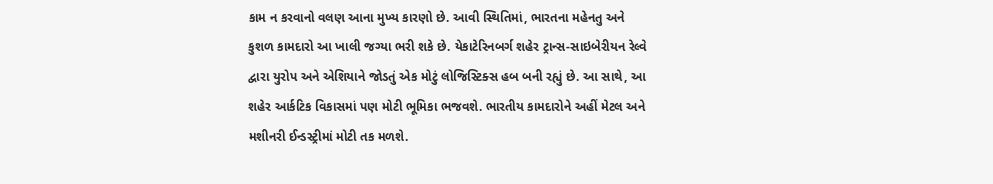કામ ન કરવાનો વલણ આના મુખ્ય કારણો છે. આવી સ્થિતિમાં, ભારતના મહેનતુ અને કુશળ કામદારો આ ખાલી જગ્યા ભરી શકે છે. યેકાટેરિનબર્ગ શહેર ટ્રાન્સ-સાઇબેરીયન રેલ્વે દ્વારા યુરોપ અને એશિયાને જોડતું એક મોટું લોજિસ્ટિક્સ હબ બની રહ્યું છે. આ સાથે, આ શહેર આર્કટિક વિકાસમાં પણ મોટી ભૂમિકા ભજવશે. ભારતીય કામદારોને અહીં મેટલ અને મશીનરી ઈન્ડસ્ટ્રીમાં મોટી તક મળશે.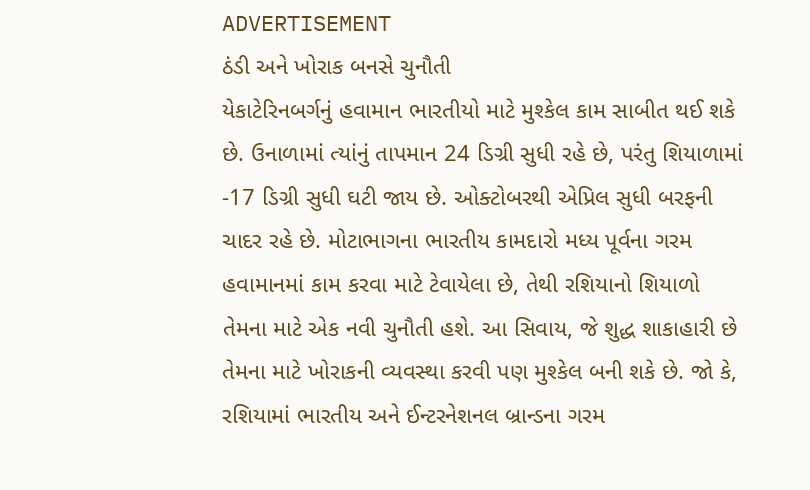ADVERTISEMENT
ઠંડી અને ખોરાક બનસે ચુનૌતી
યેકાટેરિનબર્ગનું હવામાન ભારતીયો માટે મુશ્કેલ કામ સાબીત થઈ શકે છે. ઉનાળામાં ત્યાંનું તાપમાન 24 ડિગ્રી સુધી રહે છે, પરંતુ શિયાળામાં -17 ડિગ્રી સુધી ઘટી જાય છે. ઓક્ટોબરથી એપ્રિલ સુધી બરફની ચાદર રહે છે. મોટાભાગના ભારતીય કામદારો મધ્ય પૂર્વના ગરમ હવામાનમાં કામ કરવા માટે ટેવાયેલા છે, તેથી રશિયાનો શિયાળો તેમના માટે એક નવી ચુનૌતી હશે. આ સિવાય, જે શુદ્ધ શાકાહારી છે તેમના માટે ખોરાકની વ્યવસ્થા કરવી પણ મુશ્કેલ બની શકે છે. જો કે, રશિયામાં ભારતીય અને ઈન્ટરનેશનલ બ્રાન્ડના ગરમ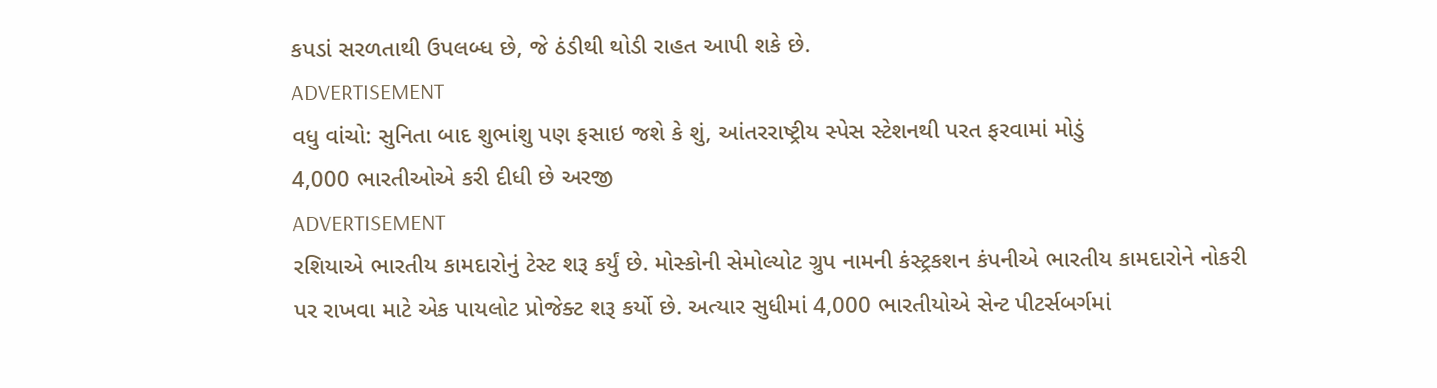કપડાં સરળતાથી ઉપલબ્ધ છે, જે ઠંડીથી થોડી રાહત આપી શકે છે.
ADVERTISEMENT
વધુ વાંચો: સુનિતા બાદ શુભાંશુ પણ ફસાઇ જશે કે શું, આંતરરાષ્ટ્રીય સ્પેસ સ્ટેશનથી પરત ફરવામાં મોડું
4,000 ભારતીઓએ કરી દીધી છે અરજી
ADVERTISEMENT
રશિયાએ ભારતીય કામદારોનું ટેસ્ટ શરૂ કર્યું છે. મોસ્કોની સેમોલ્યોટ ગ્રુપ નામની કંસ્ટ્રકશન કંપનીએ ભારતીય કામદારોને નોકરી પર રાખવા માટે એક પાયલોટ પ્રોજેક્ટ શરૂ કર્યો છે. અત્યાર સુધીમાં 4,000 ભારતીયોએ સેન્ટ પીટર્સબર્ગમાં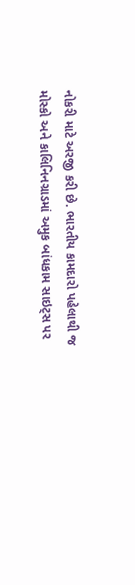નોકરી માટે અરજી કરી છે. ભારતીય કામદારો પહેલાથી જ મોસ્કો અને કાલિનિનગ્રાડમાં અમુક બાંધકામ સાઇટ્સ પર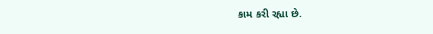કામ કરી રહ્યા છે.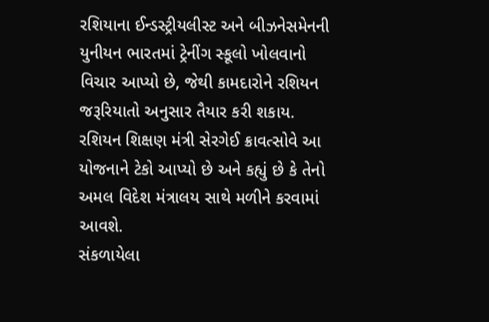રશિયાના ઈન્ડસ્ટ્રીયલીસ્ટ અને બીઝનેસમેનની યુનીયન ભારતમાં ટ્રેનીંગ સ્કૂલો ખોલવાનો વિચાર આપ્યો છે, જેથી કામદારોને રશિયન જરૂરિયાતો અનુસાર તૈયાર કરી શકાય. રશિયન શિક્ષણ મંત્રી સેરગેઈ ક્રાવત્સોવે આ યોજનાને ટેકો આપ્યો છે અને કહ્યું છે કે તેનો અમલ વિદેશ મંત્રાલય સાથે મળીને કરવામાં આવશે.
સંકળાયેલા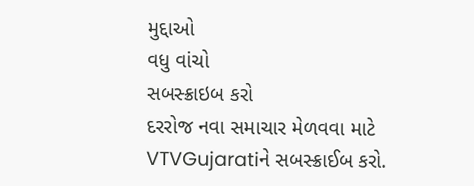મુદ્દાઓ
વધુ વાંચો
સબસ્ક્રાઇબ કરો
દરરોજ નવા સમાચાર મેળવવા માટે VTVGujaratiને સબસ્ક્રાઈબ કરો.